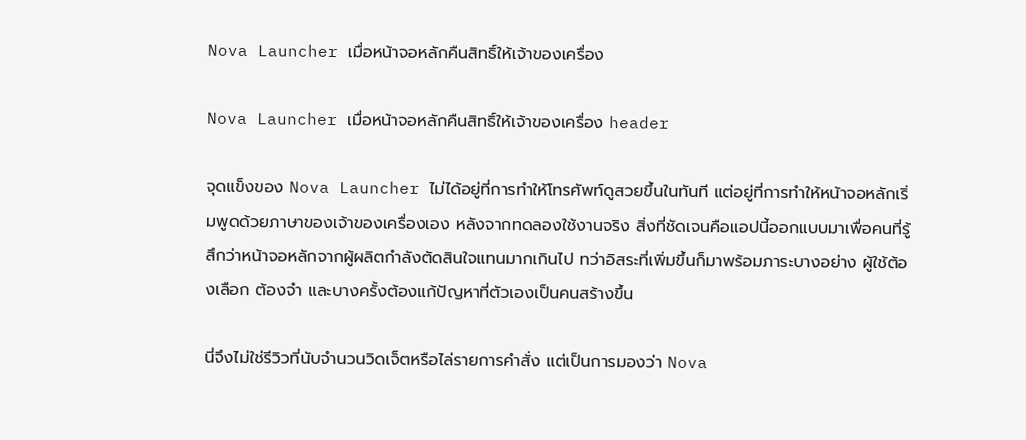Nova Launcher เมื่อหน้าจอหลักคืนสิทธิ์ให้เจ้าของเครื่อง

Nova Launcher เมื่อหน้าจอหลักคืนสิทธิ์ให้เจ้าของเครื่อง header

จุดแข็งของ Nova Launcher ไม่ได้อยู่ที่การทำให้โทรศัพท์ดูสวยขึ้นในทันที แต่อยู่ที่การทำให้หน้าจอหลักเริ่มพูดด้วยภาษาของเจ้าของเครื่องเอง หลังจากทดลองใช้งานจริง สิ่งที่ชัดเจนคือแอปนี้ออกแบบมาเพื่อคนที่รู้สึกว่าหน้าจอหลักจากผู้ผลิตกำลังตัดสินใจแทนมากเกินไป ทว่าอิสระที่เพิ่มขึ้นก็มาพร้อมภาระบางอย่าง ผู้ใช้ต้องเลือก ต้องจำ และบางครั้งต้องแก้ปัญหาที่ตัวเองเป็นคนสร้างขึ้น

นี่จึงไม่ใช่รีวิวที่นับจำนวนวิดเจ็ตหรือไล่รายการคำสั่ง แต่เป็นการมองว่า Nova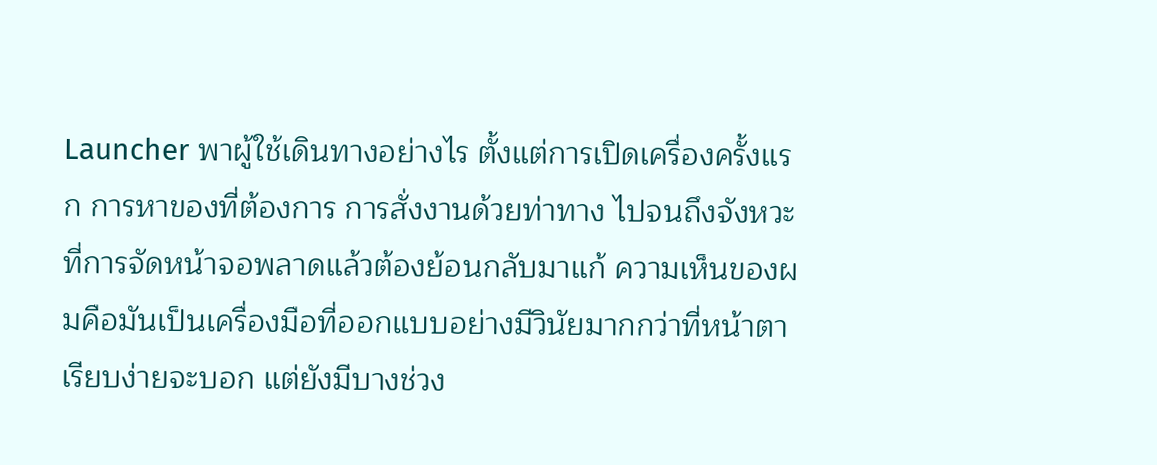Launcher พาผู้ใช้เดินทางอย่างไร ตั้งแต่การเปิดเครื่องครั้งแรก การหาของที่ต้องการ การสั่งงานด้วยท่าทาง ไปจนถึงจังหวะที่การจัดหน้าจอพลาดแล้วต้องย้อนกลับมาแก้ ความเห็นของผมคือมันเป็นเครื่องมือที่ออกแบบอย่างมีวินัยมากกว่าที่หน้าตาเรียบง่ายจะบอก แต่ยังมีบางช่วง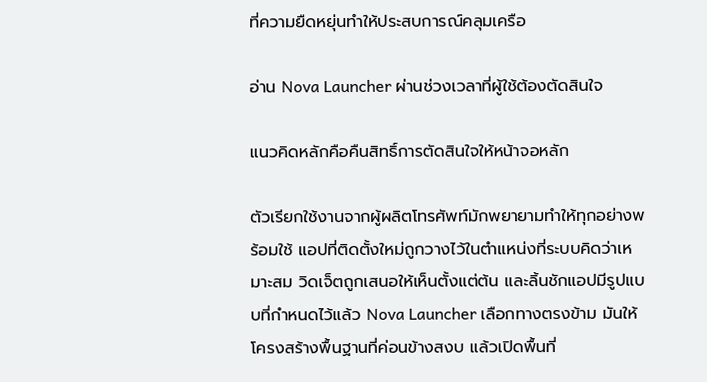ที่ความยืดหยุ่นทำให้ประสบการณ์คลุมเครือ

อ่าน Nova Launcher ผ่านช่วงเวลาที่ผู้ใช้ต้องตัดสินใจ

แนวคิดหลักคือคืนสิทธิ์การตัดสินใจให้หน้าจอหลัก

ตัวเรียกใช้งานจากผู้ผลิตโทรศัพท์มักพยายามทำให้ทุกอย่างพร้อมใช้ แอปที่ติดตั้งใหม่ถูกวางไว้ในตำแหน่งที่ระบบคิดว่าเหมาะสม วิดเจ็ตถูกเสนอให้เห็นตั้งแต่ต้น และลิ้นชักแอปมีรูปแบบที่กำหนดไว้แล้ว Nova Launcher เลือกทางตรงข้าม มันให้โครงสร้างพื้นฐานที่ค่อนข้างสงบ แล้วเปิดพื้นที่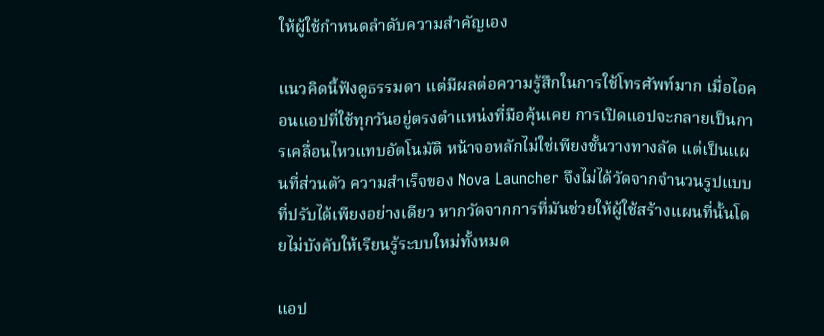ให้ผู้ใช้กำหนดลำดับความสำคัญเอง

แนวคิดนี้ฟังดูธรรมดา แต่มีผลต่อความรู้สึกในการใช้โทรศัพท์มาก เมื่อไอคอนแอปที่ใช้ทุกวันอยู่ตรงตำแหน่งที่มือคุ้นเคย การเปิดแอปจะกลายเป็นการเคลื่อนไหวแทบอัตโนมัติ หน้าจอหลักไม่ใช่เพียงชั้นวางทางลัด แต่เป็นแผนที่ส่วนตัว ความสำเร็จของ Nova Launcher จึงไม่ได้วัดจากจำนวนรูปแบบที่ปรับได้เพียงอย่างเดียว หากวัดจากการที่มันช่วยให้ผู้ใช้สร้างแผนที่นั้นโดยไม่บังคับให้เรียนรู้ระบบใหม่ทั้งหมด

แอป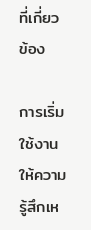ที่เกี่ยวข้อง

การเริ่มใช้งานให้ความรู้สึกเห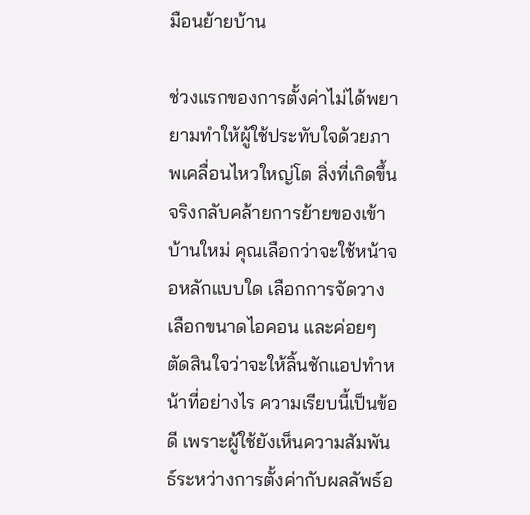มือนย้ายบ้าน

ช่วงแรกของการตั้งค่าไม่ได้พยายามทำให้ผู้ใช้ประทับใจด้วยภาพเคลื่อนไหวใหญ่โต สิ่งที่เกิดขึ้นจริงกลับคล้ายการย้ายของเข้าบ้านใหม่ คุณเลือกว่าจะใช้หน้าจอหลักแบบใด เลือกการจัดวาง เลือกขนาดไอคอน และค่อยๆ ตัดสินใจว่าจะให้ลิ้นชักแอปทำหน้าที่อย่างไร ความเรียบนี้เป็นข้อดี เพราะผู้ใช้ยังเห็นความสัมพันธ์ระหว่างการตั้งค่ากับผลลัพธ์อ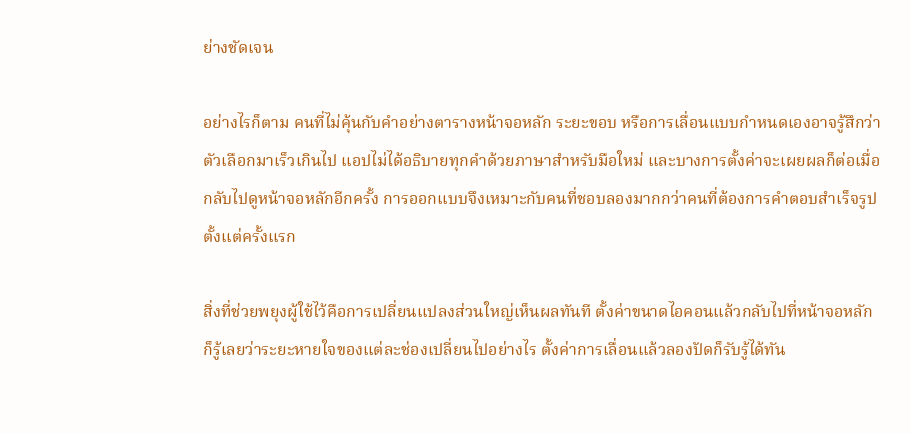ย่างชัดเจน

อย่างไรก็ตาม คนที่ไม่คุ้นกับคำอย่างตารางหน้าจอหลัก ระยะขอบ หรือการเลื่อนแบบกำหนดเองอาจรู้สึกว่าตัวเลือกมาเร็วเกินไป แอปไม่ได้อธิบายทุกคำด้วยภาษาสำหรับมือใหม่ และบางการตั้งค่าจะเผยผลก็ต่อเมื่อกลับไปดูหน้าจอหลักอีกครั้ง การออกแบบจึงเหมาะกับคนที่ชอบลองมากกว่าคนที่ต้องการคำตอบสำเร็จรูปตั้งแต่ครั้งแรก

สิ่งที่ช่วยพยุงผู้ใช้ไว้คือการเปลี่ยนแปลงส่วนใหญ่เห็นผลทันที ตั้งค่าขนาดไอคอนแล้วกลับไปที่หน้าจอหลักก็รู้เลยว่าระยะหายใจของแต่ละช่องเปลี่ยนไปอย่างไร ตั้งค่าการเลื่อนแล้วลองปัดก็รับรู้ได้ทัน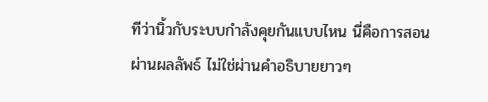ทีว่านิ้วกับระบบกำลังคุยกันแบบไหน นี่คือการสอนผ่านผลลัพธ์ ไม่ใช่ผ่านคำอธิบายยาวๆ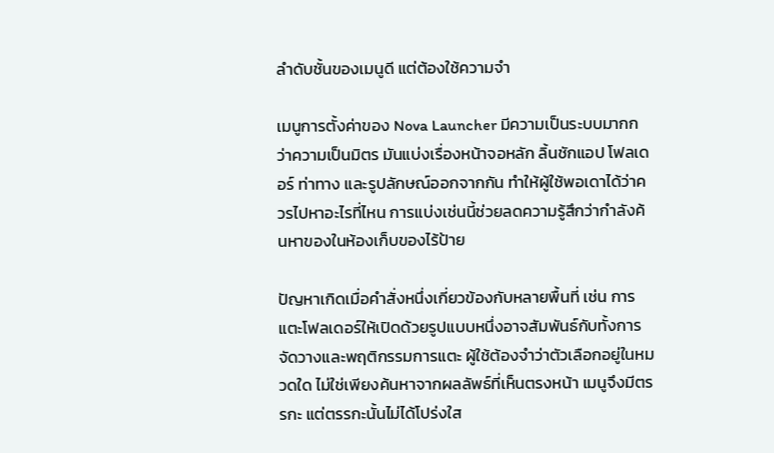ลำดับชั้นของเมนูดี แต่ต้องใช้ความจำ

เมนูการตั้งค่าของ Nova Launcher มีความเป็นระบบมากกว่าความเป็นมิตร มันแบ่งเรื่องหน้าจอหลัก ลิ้นชักแอป โฟลเดอร์ ท่าทาง และรูปลักษณ์ออกจากกัน ทำให้ผู้ใช้พอเดาได้ว่าควรไปหาอะไรที่ไหน การแบ่งเช่นนี้ช่วยลดความรู้สึกว่ากำลังค้นหาของในห้องเก็บของไร้ป้าย

ปัญหาเกิดเมื่อคำสั่งหนึ่งเกี่ยวข้องกับหลายพื้นที่ เช่น การแตะโฟลเดอร์ให้เปิดด้วยรูปแบบหนึ่งอาจสัมพันธ์กับทั้งการจัดวางและพฤติกรรมการแตะ ผู้ใช้ต้องจำว่าตัวเลือกอยู่ในหมวดใด ไม่ใช่เพียงค้นหาจากผลลัพธ์ที่เห็นตรงหน้า เมนูจึงมีตรรกะ แต่ตรรกะนั้นไม่ได้โปร่งใส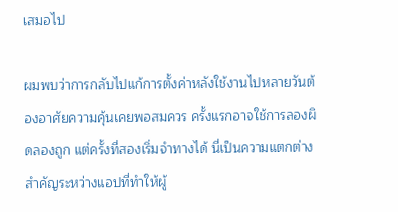เสมอไป

ผมพบว่าการกลับไปแก้การตั้งค่าหลังใช้งานไปหลายวันต้องอาศัยความคุ้นเคยพอสมควร ครั้งแรกอาจใช้การลองผิดลองถูก แต่ครั้งที่สองเริ่มจำทางได้ นี่เป็นความแตกต่างสำคัญระหว่างแอปที่ทำให้ผู้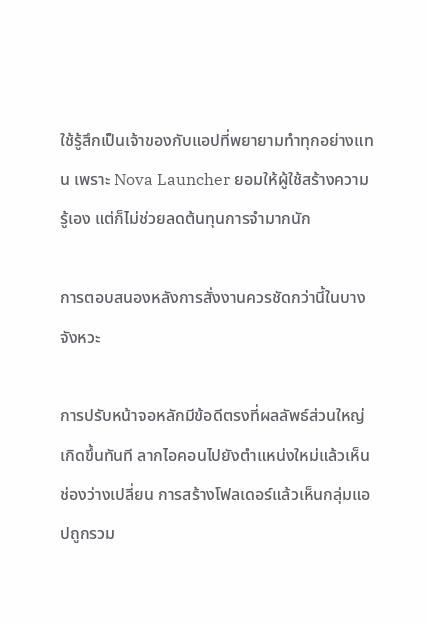ใช้รู้สึกเป็นเจ้าของกับแอปที่พยายามทำทุกอย่างแทน เพราะ Nova Launcher ยอมให้ผู้ใช้สร้างความรู้เอง แต่ก็ไม่ช่วยลดต้นทุนการจำมากนัก

การตอบสนองหลังการสั่งงานควรชัดกว่านี้ในบางจังหวะ

การปรับหน้าจอหลักมีข้อดีตรงที่ผลลัพธ์ส่วนใหญ่เกิดขึ้นทันที ลากไอคอนไปยังตำแหน่งใหม่แล้วเห็นช่องว่างเปลี่ยน การสร้างโฟลเดอร์แล้วเห็นกลุ่มแอปถูกรวม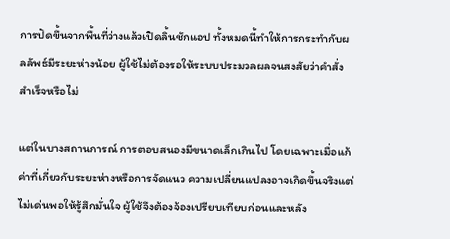การปัดขึ้นจากพื้นที่ว่างแล้วเปิดลิ้นชักแอป ทั้งหมดนี้ทำให้การกระทำกับผลลัพธ์มีระยะห่างน้อย ผู้ใช้ไม่ต้องรอให้ระบบประมวลผลจนสงสัยว่าคำสั่งสำเร็จหรือไม่

แต่ในบางสถานการณ์ การตอบสนองมีขนาดเล็กเกินไป โดยเฉพาะเมื่อแก้ค่าที่เกี่ยวกับระยะห่างหรือการจัดแนว ความเปลี่ยนแปลงอาจเกิดขึ้นจริงแต่ไม่เด่นพอให้รู้สึกมั่นใจ ผู้ใช้จึงต้องจ้องเปรียบเทียบก่อนและหลัง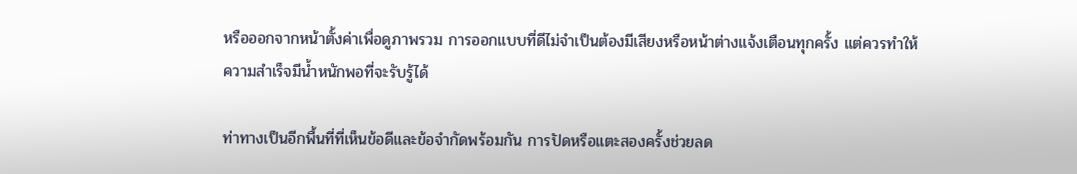หรือออกจากหน้าตั้งค่าเพื่อดูภาพรวม การออกแบบที่ดีไม่จำเป็นต้องมีเสียงหรือหน้าต่างแจ้งเตือนทุกครั้ง แต่ควรทำให้ความสำเร็จมีน้ำหนักพอที่จะรับรู้ได้

ท่าทางเป็นอีกพื้นที่ที่เห็นข้อดีและข้อจำกัดพร้อมกัน การปัดหรือแตะสองครั้งช่วยลด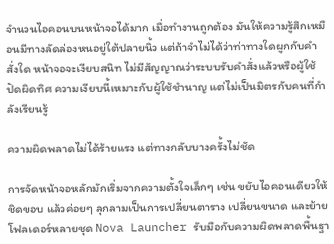จำนวนไอคอนบนหน้าจอได้มาก เมื่อทำงานถูกต้อง มันให้ความรู้สึกเหมือนมีทางลัดล่องหนอยู่ใต้ปลายนิ้ว แต่ถ้าจำไม่ได้ว่าท่าทางใดผูกกับคำสั่งใด หน้าจอจะเงียบสนิท ไม่มีสัญญาณว่าระบบรับคำสั่งแล้วหรือผู้ใช้ปัดผิดทิศ ความเงียบนี้เหมาะกับผู้ใช้ชำนาญ แต่ไม่เป็นมิตรกับคนที่กำลังเรียนรู้

ความผิดพลาดไม่ได้ร้ายแรง แต่ทางกลับบางครั้งไม่ชัด

การจัดหน้าจอหลักมักเริ่มจากความตั้งใจเล็กๆ เช่น ขยับไอคอนเดียวให้ชิดขอบ แล้วค่อยๆ ลุกลามเป็นการเปลี่ยนตาราง เปลี่ยนขนาด และย้ายโฟลเดอร์หลายชุด Nova Launcher รับมือกับความผิดพลาดพื้นฐา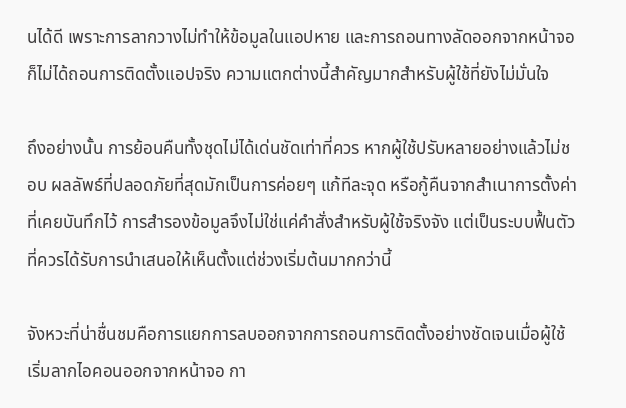นได้ดี เพราะการลากวางไม่ทำให้ข้อมูลในแอปหาย และการถอนทางลัดออกจากหน้าจอก็ไม่ได้ถอนการติดตั้งแอปจริง ความแตกต่างนี้สำคัญมากสำหรับผู้ใช้ที่ยังไม่มั่นใจ

ถึงอย่างนั้น การย้อนคืนทั้งชุดไม่ได้เด่นชัดเท่าที่ควร หากผู้ใช้ปรับหลายอย่างแล้วไม่ชอบ ผลลัพธ์ที่ปลอดภัยที่สุดมักเป็นการค่อยๆ แก้ทีละจุด หรือกู้คืนจากสำเนาการตั้งค่าที่เคยบันทึกไว้ การสำรองข้อมูลจึงไม่ใช่แค่คำสั่งสำหรับผู้ใช้จริงจัง แต่เป็นระบบฟื้นตัวที่ควรได้รับการนำเสนอให้เห็นตั้งแต่ช่วงเริ่มต้นมากกว่านี้

จังหวะที่น่าชื่นชมคือการแยกการลบออกจากการถอนการติดตั้งอย่างชัดเจนเมื่อผู้ใช้เริ่มลากไอคอนออกจากหน้าจอ กา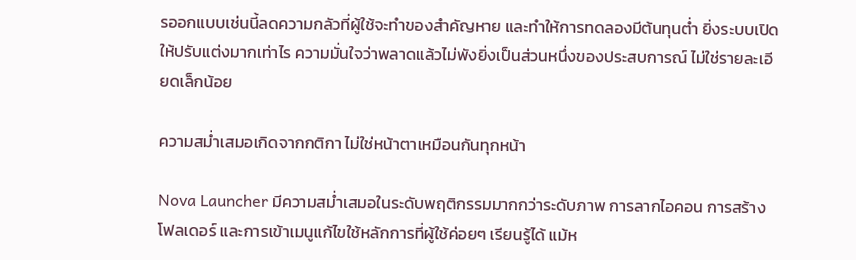รออกแบบเช่นนี้ลดความกลัวที่ผู้ใช้จะทำของสำคัญหาย และทำให้การทดลองมีต้นทุนต่ำ ยิ่งระบบเปิดให้ปรับแต่งมากเท่าไร ความมั่นใจว่าพลาดแล้วไม่พังยิ่งเป็นส่วนหนึ่งของประสบการณ์ ไม่ใช่รายละเอียดเล็กน้อย

ความสม่ำเสมอเกิดจากกติกา ไม่ใช่หน้าตาเหมือนกันทุกหน้า

Nova Launcher มีความสม่ำเสมอในระดับพฤติกรรมมากกว่าระดับภาพ การลากไอคอน การสร้างโฟลเดอร์ และการเข้าเมนูแก้ไขใช้หลักการที่ผู้ใช้ค่อยๆ เรียนรู้ได้ แม้ห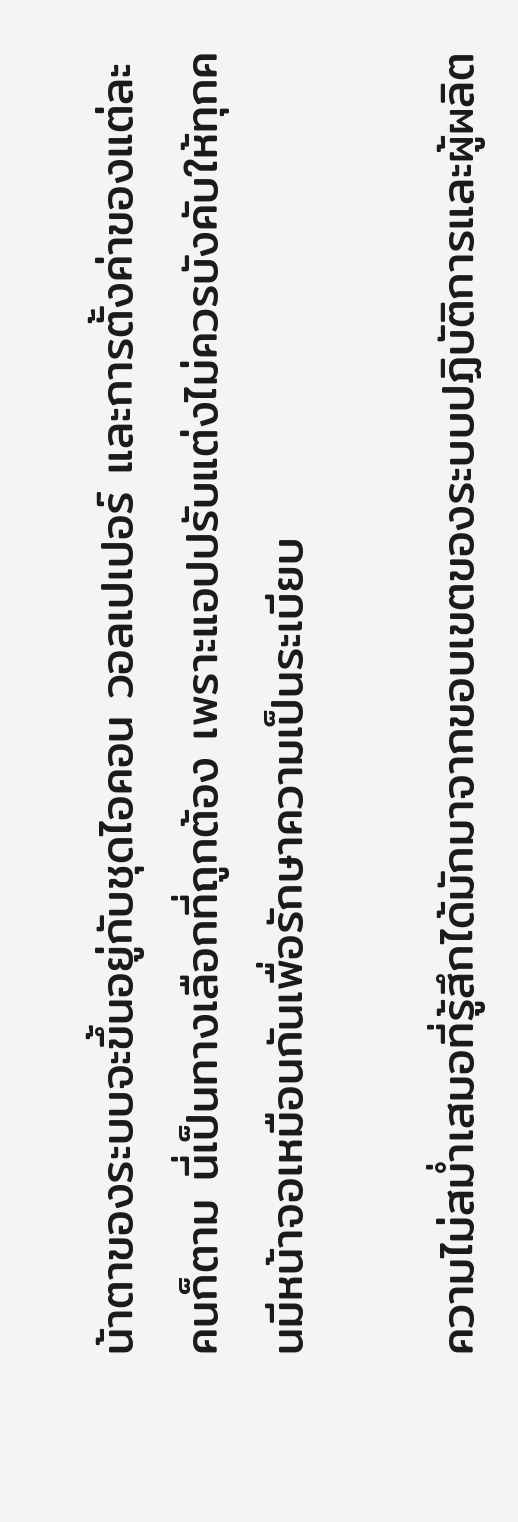น้าตาของระบบจะขึ้นอยู่กับชุดไอคอน วอลเปเปอร์ และการตั้งค่าของแต่ละคนก็ตาม นี่เป็นทางเลือกที่ถูกต้อง เพราะแอปปรับแต่งไม่ควรบังคับให้ทุกคนมีหน้าจอเหมือนกันเพื่อรักษาความเป็นระเบียบ

ความไม่สม่ำเสมอที่รู้สึกได้มักมาจากขอบเขตของระบบปฏิบัติการและผู้ผลิต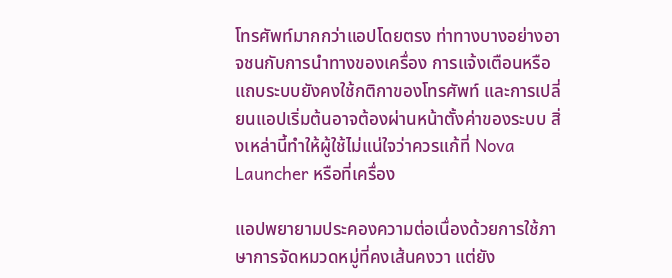โทรศัพท์มากกว่าแอปโดยตรง ท่าทางบางอย่างอาจชนกับการนำทางของเครื่อง การแจ้งเตือนหรือแถบระบบยังคงใช้กติกาของโทรศัพท์ และการเปลี่ยนแอปเริ่มต้นอาจต้องผ่านหน้าตั้งค่าของระบบ สิ่งเหล่านี้ทำให้ผู้ใช้ไม่แน่ใจว่าควรแก้ที่ Nova Launcher หรือที่เครื่อง

แอปพยายามประคองความต่อเนื่องด้วยการใช้ภาษาการจัดหมวดหมู่ที่คงเส้นคงวา แต่ยัง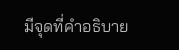มีจุดที่คำอธิบาย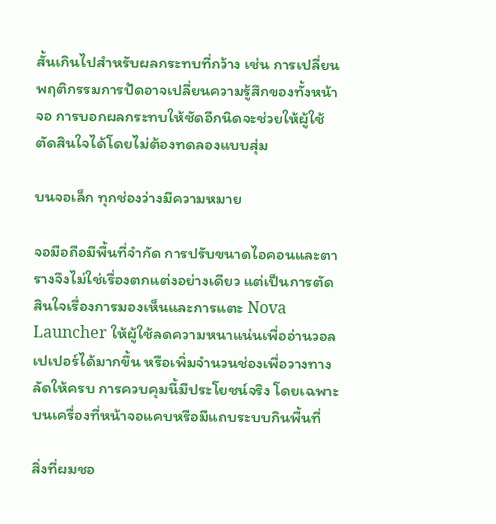สั้นเกินไปสำหรับผลกระทบที่กว้าง เช่น การเปลี่ยนพฤติกรรมการปัดอาจเปลี่ยนความรู้สึกของทั้งหน้าจอ การบอกผลกระทบให้ชัดอีกนิดจะช่วยให้ผู้ใช้ตัดสินใจได้โดยไม่ต้องทดลองแบบสุ่ม

บนจอเล็ก ทุกช่องว่างมีความหมาย

จอมือถือมีพื้นที่จำกัด การปรับขนาดไอคอนและตารางจึงไม่ใช่เรื่องตกแต่งอย่างเดียว แต่เป็นการตัดสินใจเรื่องการมองเห็นและการแตะ Nova Launcher ให้ผู้ใช้ลดความหนาแน่นเพื่ออ่านวอลเปเปอร์ได้มากขึ้น หรือเพิ่มจำนวนช่องเพื่อวางทางลัดให้ครบ การควบคุมนี้มีประโยชน์จริง โดยเฉพาะบนเครื่องที่หน้าจอแคบหรือมีแถบระบบกินพื้นที่

สิ่งที่ผมชอ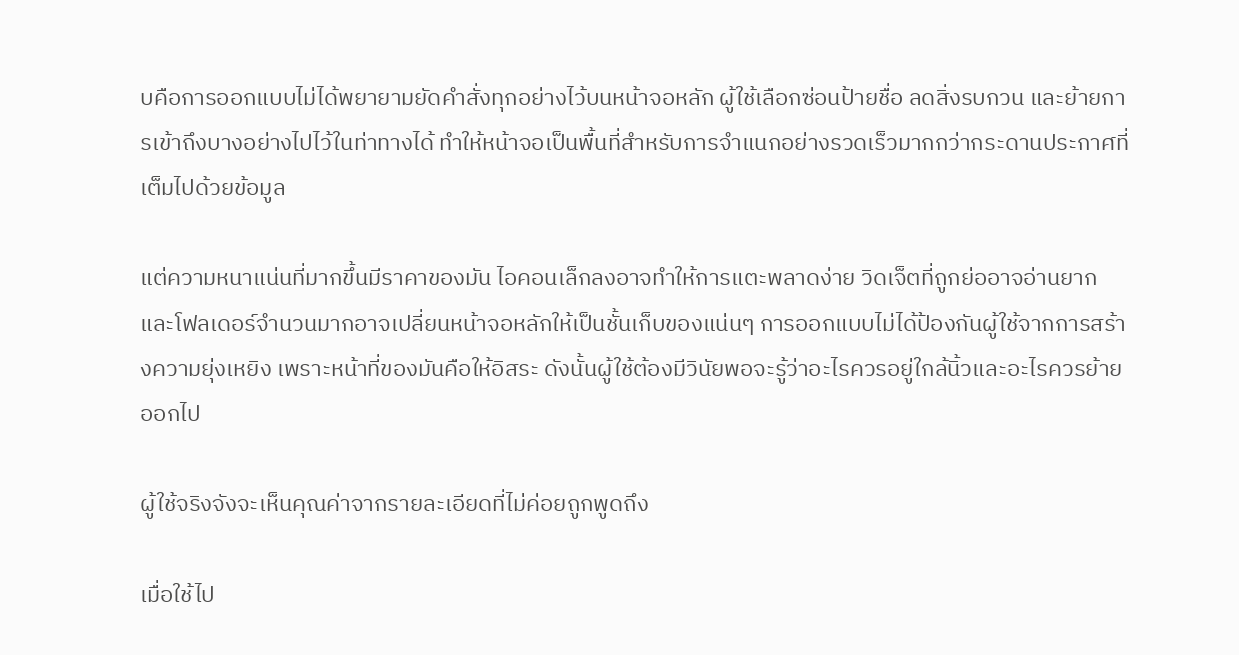บคือการออกแบบไม่ได้พยายามยัดคำสั่งทุกอย่างไว้บนหน้าจอหลัก ผู้ใช้เลือกซ่อนป้ายชื่อ ลดสิ่งรบกวน และย้ายการเข้าถึงบางอย่างไปไว้ในท่าทางได้ ทำให้หน้าจอเป็นพื้นที่สำหรับการจำแนกอย่างรวดเร็วมากกว่ากระดานประกาศที่เต็มไปด้วยข้อมูล

แต่ความหนาแน่นที่มากขึ้นมีราคาของมัน ไอคอนเล็กลงอาจทำให้การแตะพลาดง่าย วิดเจ็ตที่ถูกย่ออาจอ่านยาก และโฟลเดอร์จำนวนมากอาจเปลี่ยนหน้าจอหลักให้เป็นชั้นเก็บของแน่นๆ การออกแบบไม่ได้ป้องกันผู้ใช้จากการสร้างความยุ่งเหยิง เพราะหน้าที่ของมันคือให้อิสระ ดังนั้นผู้ใช้ต้องมีวินัยพอจะรู้ว่าอะไรควรอยู่ใกล้นิ้วและอะไรควรย้ายออกไป

ผู้ใช้จริงจังจะเห็นคุณค่าจากรายละเอียดที่ไม่ค่อยถูกพูดถึง

เมื่อใช้ไป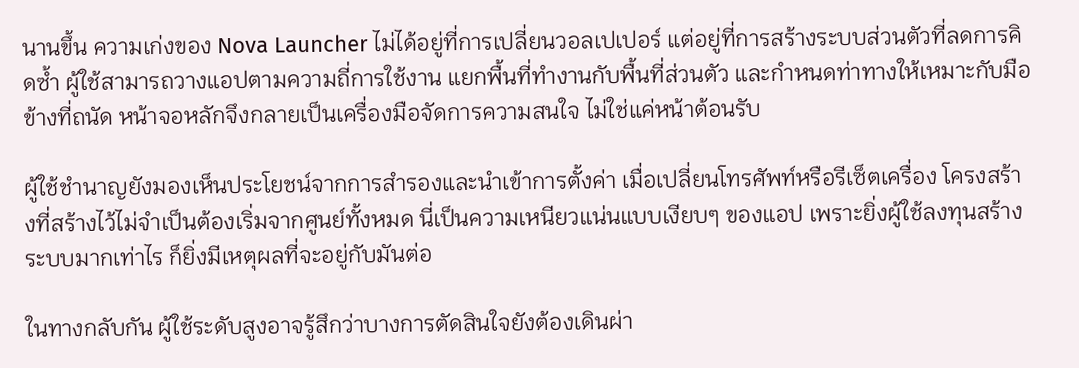นานขึ้น ความเก่งของ Nova Launcher ไม่ได้อยู่ที่การเปลี่ยนวอลเปเปอร์ แต่อยู่ที่การสร้างระบบส่วนตัวที่ลดการคิดซ้ำ ผู้ใช้สามารถวางแอปตามความถี่การใช้งาน แยกพื้นที่ทำงานกับพื้นที่ส่วนตัว และกำหนดท่าทางให้เหมาะกับมือข้างที่ถนัด หน้าจอหลักจึงกลายเป็นเครื่องมือจัดการความสนใจ ไม่ใช่แค่หน้าต้อนรับ

ผู้ใช้ชำนาญยังมองเห็นประโยชน์จากการสำรองและนำเข้าการตั้งค่า เมื่อเปลี่ยนโทรศัพท์หรือรีเซ็ตเครื่อง โครงสร้างที่สร้างไว้ไม่จำเป็นต้องเริ่มจากศูนย์ทั้งหมด นี่เป็นความเหนียวแน่นแบบเงียบๆ ของแอป เพราะยิ่งผู้ใช้ลงทุนสร้างระบบมากเท่าไร ก็ยิ่งมีเหตุผลที่จะอยู่กับมันต่อ

ในทางกลับกัน ผู้ใช้ระดับสูงอาจรู้สึกว่าบางการตัดสินใจยังต้องเดินผ่า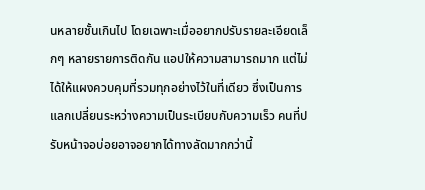นหลายชั้นเกินไป โดยเฉพาะเมื่ออยากปรับรายละเอียดเล็กๆ หลายรายการติดกัน แอปให้ความสามารถมาก แต่ไม่ได้ให้แผงควบคุมที่รวมทุกอย่างไว้ในที่เดียว ซึ่งเป็นการแลกเปลี่ยนระหว่างความเป็นระเบียบกับความเร็ว คนที่ปรับหน้าจอบ่อยอาจอยากได้ทางลัดมากกว่านี้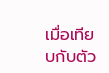เมื่อเทียบกับตัว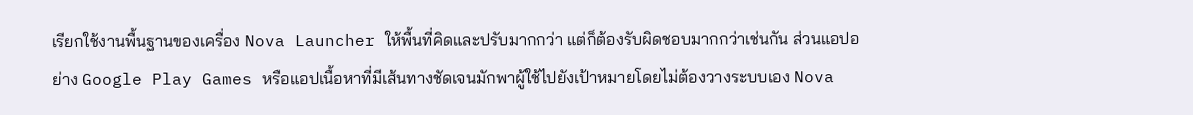เรียกใช้งานพื้นฐานของเครื่อง Nova Launcher ให้พื้นที่คิดและปรับมากกว่า แต่ก็ต้องรับผิดชอบมากกว่าเช่นกัน ส่วนแอปอย่าง Google Play Games หรือแอปเนื้อหาที่มีเส้นทางชัดเจนมักพาผู้ใช้ไปยังเป้าหมายโดยไม่ต้องวางระบบเอง Nova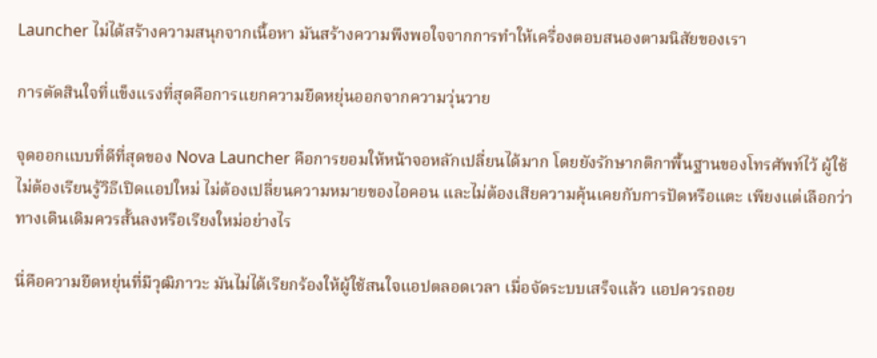Launcher ไม่ได้สร้างความสนุกจากเนื้อหา มันสร้างความพึงพอใจจากการทำให้เครื่องตอบสนองตามนิสัยของเรา

การตัดสินใจที่แข็งแรงที่สุดคือการแยกความยืดหยุ่นออกจากความวุ่นวาย

จุดออกแบบที่ดีที่สุดของ Nova Launcher คือการยอมให้หน้าจอหลักเปลี่ยนได้มาก โดยยังรักษากติกาพื้นฐานของโทรศัพท์ไว้ ผู้ใช้ไม่ต้องเรียนรู้วิธีเปิดแอปใหม่ ไม่ต้องเปลี่ยนความหมายของไอคอน และไม่ต้องเสียความคุ้นเคยกับการปัดหรือแตะ เพียงแต่เลือกว่าทางเดินเดิมควรสั้นลงหรือเรียงใหม่อย่างไร

นี่คือความยืดหยุ่นที่มีวุฒิภาวะ มันไม่ได้เรียกร้องให้ผู้ใช้สนใจแอปตลอดเวลา เมื่อจัดระบบเสร็จแล้ว แอปควรถอย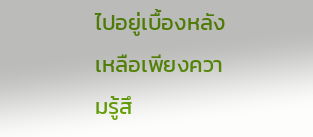ไปอยู่เบื้องหลัง เหลือเพียงความรู้สึ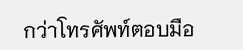กว่าโทรศัพท์ตอบมือ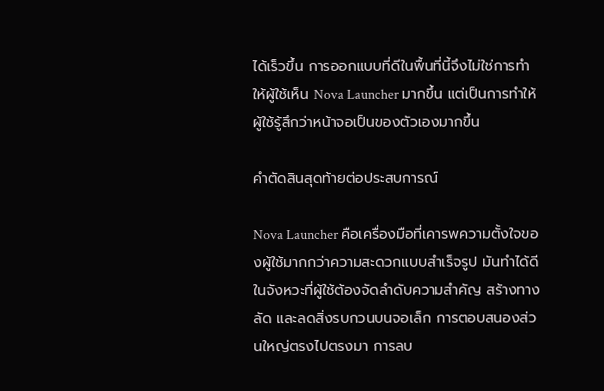ได้เร็วขึ้น การออกแบบที่ดีในพื้นที่นี้จึงไม่ใช่การทำให้ผู้ใช้เห็น Nova Launcher มากขึ้น แต่เป็นการทำให้ผู้ใช้รู้สึกว่าหน้าจอเป็นของตัวเองมากขึ้น

คำตัดสินสุดท้ายต่อประสบการณ์

Nova Launcher คือเครื่องมือที่เคารพความตั้งใจของผู้ใช้มากกว่าความสะดวกแบบสำเร็จรูป มันทำได้ดีในจังหวะที่ผู้ใช้ต้องจัดลำดับความสำคัญ สร้างทางลัด และลดสิ่งรบกวนบนจอเล็ก การตอบสนองส่วนใหญ่ตรงไปตรงมา การลบ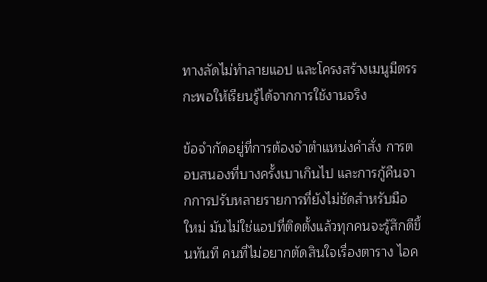ทางลัดไม่ทำลายแอป และโครงสร้างเมนูมีตรรกะพอให้เรียนรู้ได้จากการใช้งานจริง

ข้อจำกัดอยู่ที่การต้องจำตำแหน่งคำสั่ง การตอบสนองที่บางครั้งเบาเกินไป และการกู้คืนจากการปรับหลายรายการที่ยังไม่ชัดสำหรับมือใหม่ มันไม่ใช่แอปที่ติดตั้งแล้วทุกคนจะรู้สึกดีขึ้นทันที คนที่ไม่อยากตัดสินใจเรื่องตาราง ไอค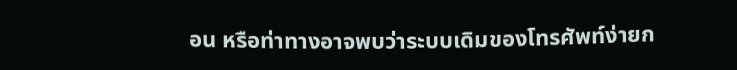อน หรือท่าทางอาจพบว่าระบบเดิมของโทรศัพท์ง่ายก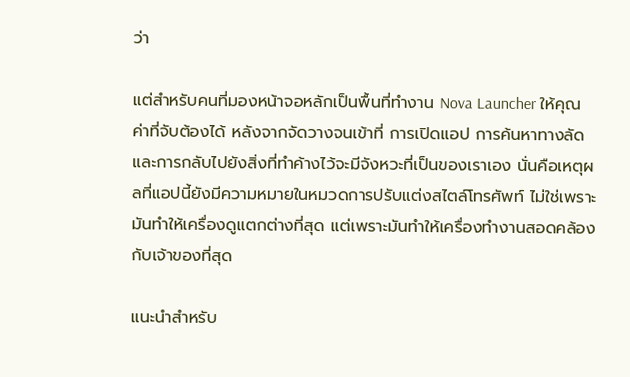ว่า

แต่สำหรับคนที่มองหน้าจอหลักเป็นพื้นที่ทำงาน Nova Launcher ให้คุณค่าที่จับต้องได้ หลังจากจัดวางจนเข้าที่ การเปิดแอป การค้นหาทางลัด และการกลับไปยังสิ่งที่ทำค้างไว้จะมีจังหวะที่เป็นของเราเอง นั่นคือเหตุผลที่แอปนี้ยังมีความหมายในหมวดการปรับแต่งสไตล์โทรศัพท์ ไม่ใช่เพราะมันทำให้เครื่องดูแตกต่างที่สุด แต่เพราะมันทำให้เครื่องทำงานสอดคล้องกับเจ้าของที่สุด

แนะนำสำหรับ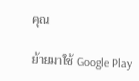คุณ

ย้ายมาใช้ Google Play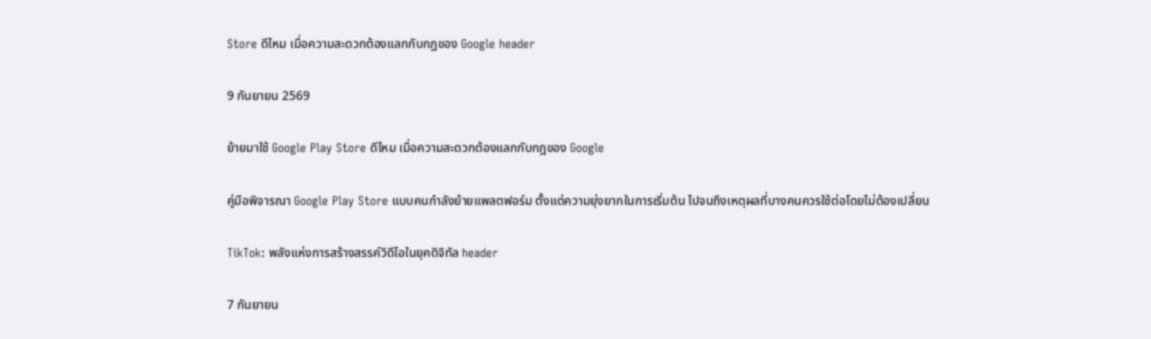Store ดีไหม เมื่อความสะดวกต้องแลกกับกฎของ Google header

9 กันยายน 2569

ย้ายมาใช้ Google Play Store ดีไหม เมื่อความสะดวกต้องแลกกับกฎของ Google

คู่มือพิจารณา Google Play Store แบบคนกำลังย้ายแพลตฟอร์ม ตั้งแต่ความยุ่งยากในการเริ่มต้น ไปจนถึงเหตุผลที่บางคนควรใช้ต่อโดยไม่ต้องเปลี่ยน

TikTok: พลังแห่งการสร้างสรรค์วิดีโอในยุคดิจิทัล header

7 กันยายน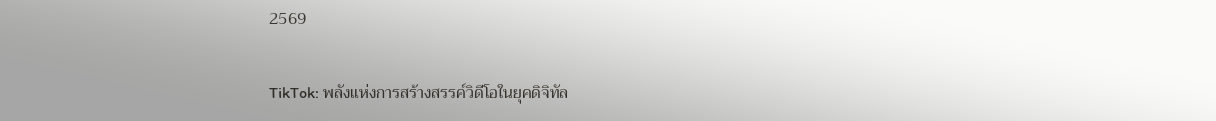2569

TikTok: พลังแห่งการสร้างสรรค์วิดีโอในยุคดิจิทัล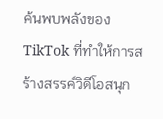ค้นพบพลังของ TikTok ที่ทำให้การสร้างสรรค์วิดีโอสนุก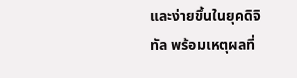และง่ายขึ้นในยุคดิจิทัล พร้อมเหตุผลที่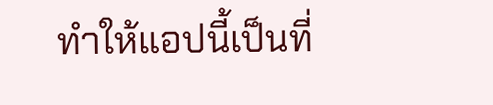ทำให้แอปนี้เป็นที่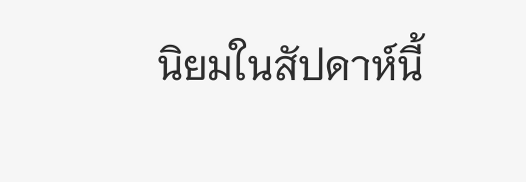นิยมในสัปดาห์นี้